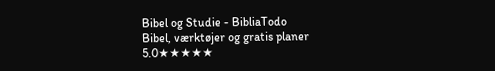Bibel og Studie - BibliaTodo
Bibel, værktøjer og gratis planer
5.0★★★★★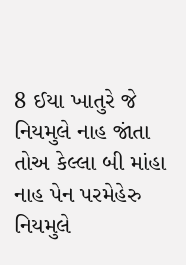8 ઈયા ખાતુરે જે નિયમુલે નાહ જાંતા તોઅ કેલ્લા બી માંહા નાહ પેન પરમેહેરુ નિયમુલે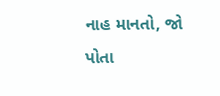નાહ માનતો, જો પોતા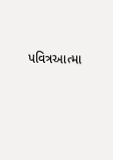પવિત્રઆત્મા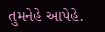તુમનેહે આપેહે.